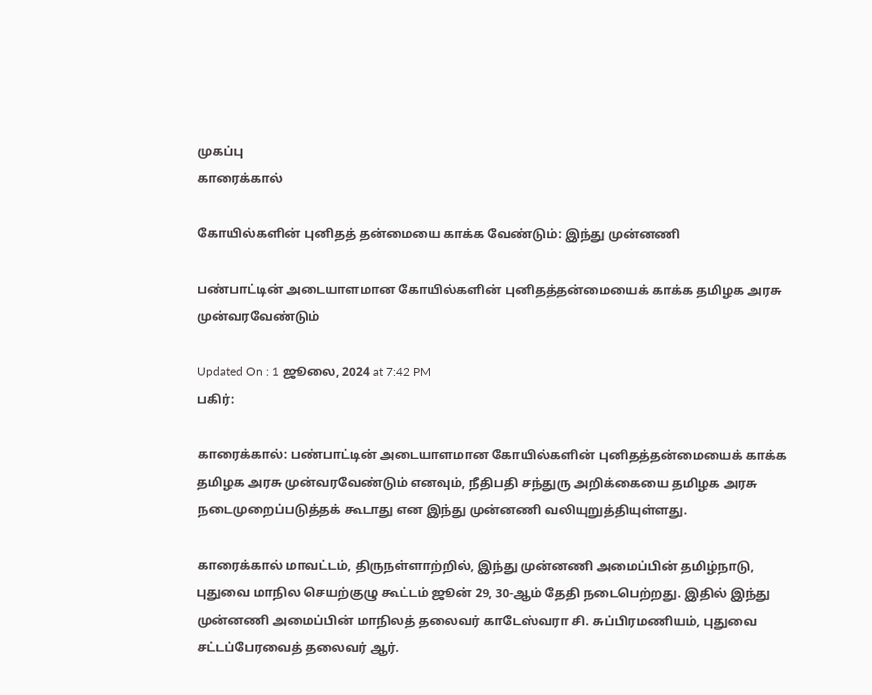முகப்பு
காரைக்கால்

கோயில்களின் புனிதத் தன்மையை காக்க வேண்டும்: இந்து முன்னணி

பண்பாட்டின் அடையாளமான கோயில்களின் புனிதத்தன்மையைக் காக்க தமிழக அரசு முன்வரவேண்டும்

Updated On : 1 ஜூலை, 2024 at 7:42 PM
பகிர்:

காரைக்கால்: பண்பாட்டின் அடையாளமான கோயில்களின் புனிதத்தன்மையைக் காக்க தமிழக அரசு முன்வரவேண்டும் எனவும், நீதிபதி சந்துரு அறிக்கையை தமிழக அரசு நடைமுறைப்படுத்தக் கூடாது என இந்து முன்னணி வலியுறுத்தியுள்ளது.

காரைக்கால் மாவட்டம், திருநள்ளாற்றில், இந்து முன்னணி அமைப்பின் தமிழ்நாடு, புதுவை மாநில செயற்குழு கூட்டம் ஜூன் 29, 30-ஆம் தேதி நடைபெற்றது. இதில் இந்து முன்னணி அமைப்பின் மாநிலத் தலைவர் காடேஸ்வரா சி. சுப்பிரமணியம், புதுவை சட்டப்பேரவைத் தலைவர் ஆர்.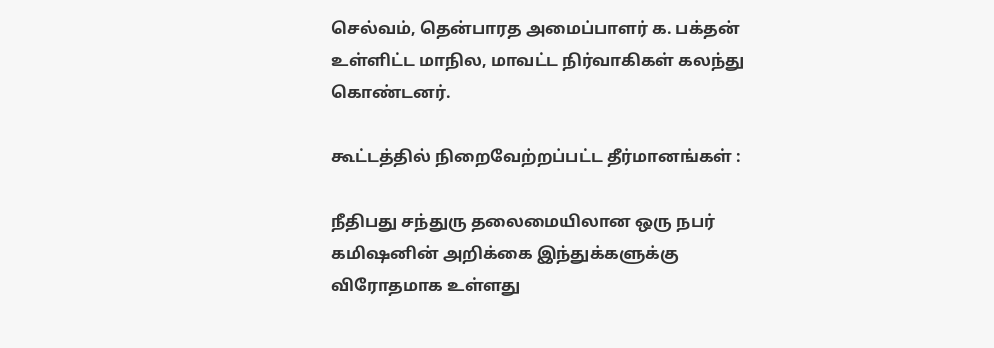செல்வம், தென்பாரத அமைப்பாளர் க. பக்தன் உள்ளிட்ட மாநில, மாவட்ட நிர்வாகிகள் கலந்து கொண்டனர்.

கூட்டத்தில் நிறைவேற்றப்பட்ட தீர்மானங்கள் :

நீதிபது சந்துரு தலைமையிலான ஒரு நபர் கமிஷனின் அறிக்கை இந்துக்களுக்கு விரோதமாக உள்ளது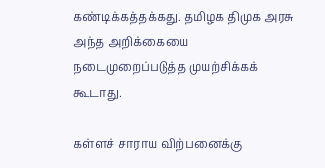கண்டிக்கத்தக்கது. தமிழக திமுக அரசு அந்த அறிக்கையை நடைமுறைப்படுத்த முயற்சிக்கக் கூடாது.

கள்ளச் சாராய விற்பனைக்கு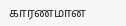காரணமான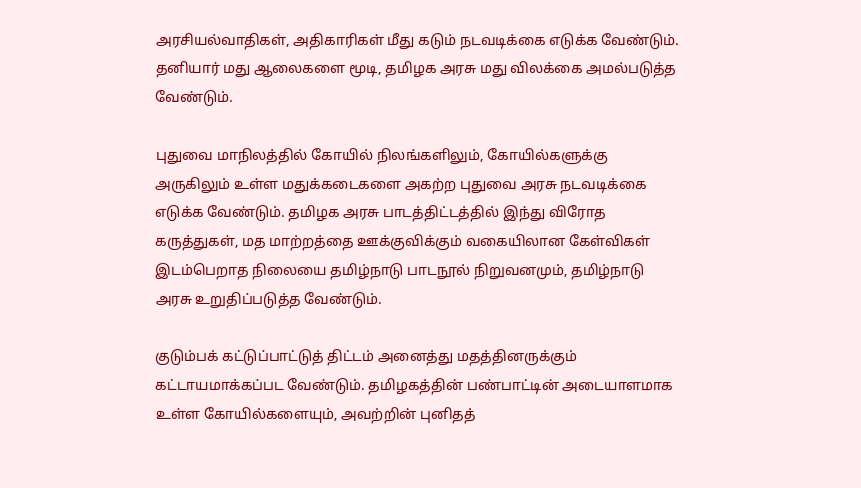அரசியல்வாதிகள், அதிகாரிகள் மீது கடும் நடவடிக்கை எடுக்க வேண்டும். தனியார் மது ஆலைகளை மூடி, தமிழக அரசு மது விலக்கை அமல்படுத்த வேண்டும்.

புதுவை மாநிலத்தில் கோயில் நிலங்களிலும், கோயில்களுக்கு அருகிலும் உள்ள மதுக்கடைகளை அகற்ற புதுவை அரசு நடவடிக்கை எடுக்க வேண்டும். தமிழக அரசு பாடத்திட்டத்தில் இந்து விரோத கருத்துகள், மத மாற்றத்தை ஊக்குவிக்கும் வகையிலான கேள்விகள் இடம்பெறாத நிலையை தமிழ்நாடு பாடநூல் நிறுவனமும், தமிழ்நாடு அரசு உறுதிப்படுத்த வேண்டும்.

குடும்பக் கட்டுப்பாட்டுத் திட்டம் அனைத்து மதத்தினருக்கும் கட்டாயமாக்கப்பட வேண்டும். தமிழகத்தின் பண்பாட்டின் அடையாளமாக உள்ள கோயில்களையும், அவற்றின் புனிதத்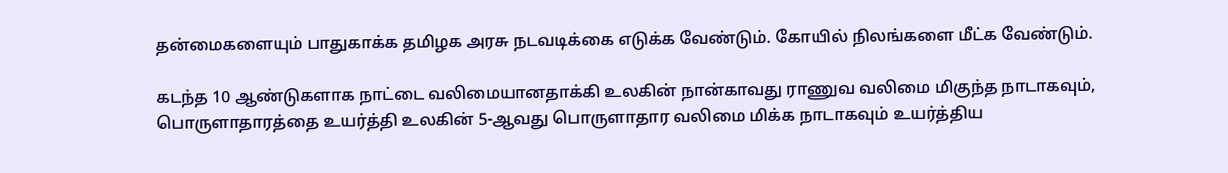தன்மைகளையும் பாதுகாக்க தமிழக அரசு நடவடிக்கை எடுக்க வேண்டும். கோயில் நிலங்களை மீட்க வேண்டும்.

கடந்த 10 ஆண்டுகளாக நாட்டை வலிமையானதாக்கி உலகின் நான்காவது ராணுவ வலிமை மிகுந்த நாடாகவும், பொருளாதாரத்தை உயர்த்தி உலகின் 5-ஆவது பொருளாதார வலிமை மிக்க நாடாகவும் உயர்த்திய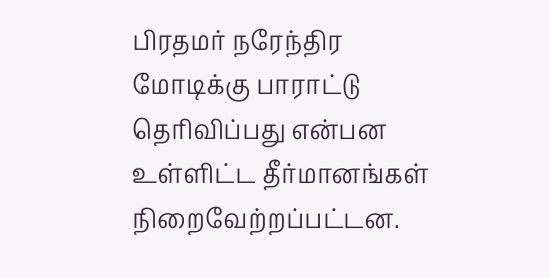பிரதமர் நரேந்திர மோடிக்கு பாராட்டு தெரிவிப்பது என்பன உள்ளிட்ட தீர்மானங்கள் நிறைவேற்றப்பட்டன.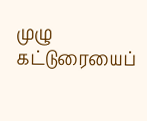முழு கட்டுரையைப்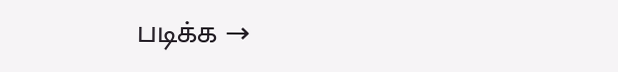படிக்க →